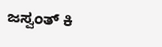ಜಸ್ವಂತ್ ಕಿ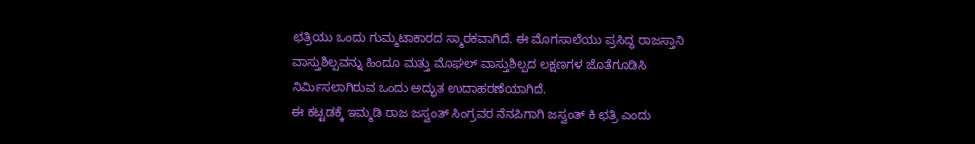ಛತ್ರಿಯು ಒಂದು ಗುಮ್ಮಟಾಕಾರದ ಸ್ಮಾರಕವಾಗಿದೆ. ಈ ಮೊಗಸಾಲೆಯು ಪ್ರಸಿದ್ಧ ರಾಜಸ್ತಾನಿ ವಾಸ್ತುಶಿಲ್ಪವನ್ನು ಹಿಂದೂ ಮತ್ತು ಮೊಘಲ್ ವಾಸ್ತುಶಿಲ್ಪದ ಲಕ್ಷಣಗಳ ಜೊತೆಗೂಡಿಸಿ ನಿರ್ಮಿಸಲಾಗಿರುವ ಒಂದು ಅದ್ಭುತ ಉದಾಹರಣೆಯಾಗಿದೆ.
ಈ ಕಟ್ಟಡಕ್ಕೆ ಇಮ್ಮಡಿ ರಾಜ ಜಸ್ವಂತ್ ಸಿಂಗ್ರವರ ನೆನಪಿಗಾಗಿ ಜಸ್ವಂತ್ ಕಿ ಛತ್ರಿ ಎಂದು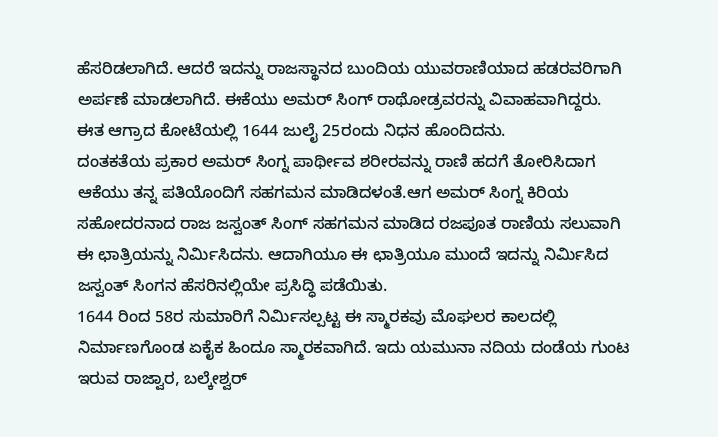ಹೆಸರಿಡಲಾಗಿದೆ. ಆದರೆ ಇದನ್ನು ರಾಜಸ್ಥಾನದ ಬುಂದಿಯ ಯುವರಾಣಿಯಾದ ಹಡರವರಿಗಾಗಿ ಅರ್ಪಣೆ ಮಾಡಲಾಗಿದೆ. ಈಕೆಯು ಅಮರ್ ಸಿಂಗ್ ರಾಥೋಡ್ರವರನ್ನು ವಿವಾಹವಾಗಿದ್ದರು. ಈತ ಆಗ್ರಾದ ಕೋಟೆಯಲ್ಲಿ 1644 ಜುಲೈ 25ರಂದು ನಿಧನ ಹೊಂದಿದನು.
ದಂತಕತೆಯ ಪ್ರಕಾರ ಅಮರ್ ಸಿಂಗ್ನ ಪಾರ್ಥೀವ ಶರೀರವನ್ನು ರಾಣಿ ಹದಗೆ ತೋರಿಸಿದಾಗ ಆಕೆಯು ತನ್ನ ಪತಿಯೊಂದಿಗೆ ಸಹಗಮನ ಮಾಡಿದಳಂತೆ.ಆಗ ಅಮರ್ ಸಿಂಗ್ನ ಕಿರಿಯ ಸಹೋದರನಾದ ರಾಜ ಜಸ್ವಂತ್ ಸಿಂಗ್ ಸಹಗಮನ ಮಾಡಿದ ರಜಪೂತ ರಾಣಿಯ ಸಲುವಾಗಿ ಈ ಛಾತ್ರಿಯನ್ನು ನಿರ್ಮಿಸಿದನು. ಆದಾಗಿಯೂ ಈ ಛಾತ್ರಿಯೂ ಮುಂದೆ ಇದನ್ನು ನಿರ್ಮಿಸಿದ ಜಸ್ವಂತ್ ಸಿಂಗನ ಹೆಸರಿನಲ್ಲಿಯೇ ಪ್ರಸಿದ್ಧಿ ಪಡೆಯಿತು.
1644 ರಿಂದ 58ರ ಸುಮಾರಿಗೆ ನಿರ್ಮಿಸಲ್ಪಟ್ಟ ಈ ಸ್ಮಾರಕವು ಮೊಘಲರ ಕಾಲದಲ್ಲಿ ನಿರ್ಮಾಣಗೊಂಡ ಏಕೈಕ ಹಿಂದೂ ಸ್ಮಾರಕವಾಗಿದೆ. ಇದು ಯಮುನಾ ನದಿಯ ದಂಡೆಯ ಗುಂಟ ಇರುವ ರಾಜ್ವಾರ, ಬಲ್ಕೇಶ್ವರ್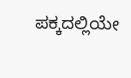ಪಕ್ಕದಲ್ಲಿಯೇ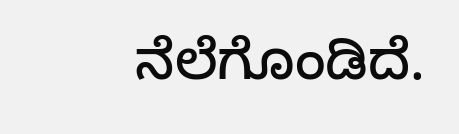ನೆಲೆಗೊಂಡಿದೆ.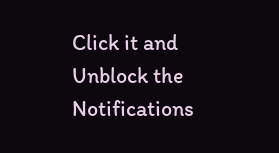Click it and Unblock the Notifications